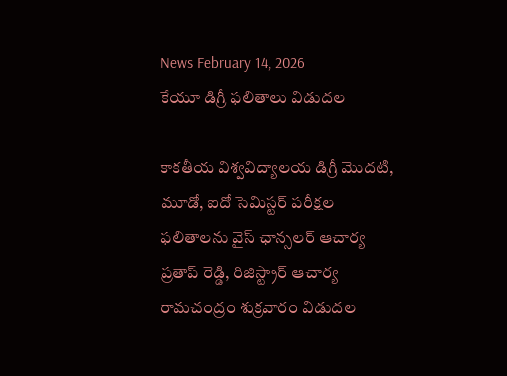News February 14, 2026
కేయూ డిగ్రీ ఫలితాలు విడుదల

కాకతీయ విశ్వవిద్యాలయ డిగ్రీ మొదటి, మూడో, ఐదో సెమిస్టర్ పరీక్షల ఫలితాలను వైస్ ఛాన్సలర్ ఆచార్య ప్రతాప్ రెడ్డి, రిజిస్ట్రార్ ఆచార్య రామచంద్రం శుక్రవారం విడుదల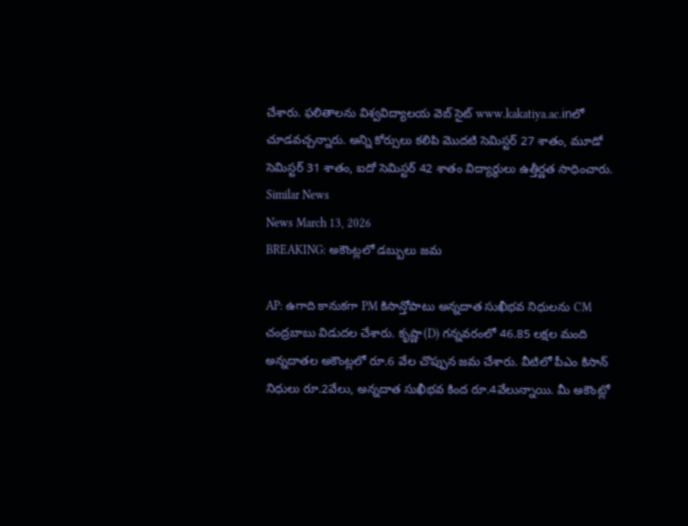చేశారు. ఫలితాలను విశ్వవిద్యాలయ వెబ్ సైట్ www.kakatiya.ac.inలో చూడవచ్చన్నారు. అన్ని కోర్సులు కలిపి మొదటి సెమిస్టర్ 27 శాతం, మూడో సెమిస్టర్ 31 శాతం, ఐదో సెమిస్టర్ 42 శాతం విద్యార్థులు ఉత్తీర్ణత సాధించారు.
Similar News
News March 13, 2026
BREAKING: అకౌంట్లలో డబ్బులు జమ

AP: ఉగాది కానుకగా PM కిసాన్తోపాటు అన్నదాత సుఖీభవ నిధులను CM చంద్రబాబు విడుదల చేశారు. కృష్ణా(D) గన్నవరంలో 46.85 లక్షల మంది అన్నదాతల అకౌంట్లలో రూ.6 వేల చొప్పున జమ చేశారు. వీటిలో పీఎం కిసాన్ నిధులు రూ.2వేలు, అన్నదాత సుఖీభవ కింద రూ.4వేలున్నాయి. మీ అకౌంట్లో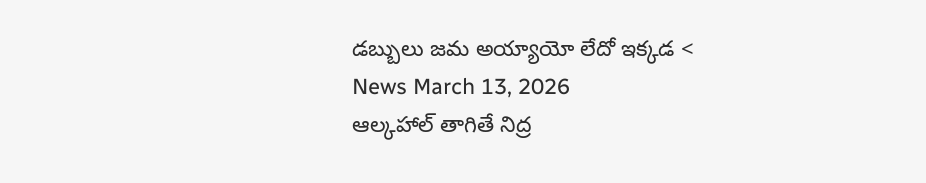డబ్బులు జమ అయ్యాయో లేదో ఇక్కడ <
News March 13, 2026
ఆల్కహాల్ తాగితే నిద్ర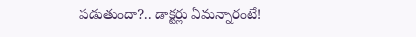పడుతుందా?.. డాక్టర్లు ఏమన్నారంటే!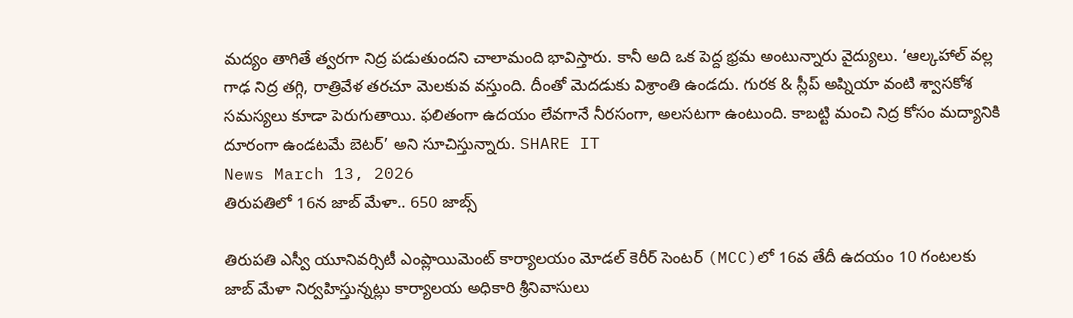మద్యం తాగితే త్వరగా నిద్ర పడుతుందని చాలామంది భావిస్తారు. కానీ అది ఒక పెద్ద భ్రమ అంటున్నారు వైద్యులు. ‘ఆల్కహాల్ వల్ల గాఢ నిద్ర తగ్గి, రాత్రివేళ తరచూ మెలకువ వస్తుంది. దీంతో మెదడుకు విశ్రాంతి ఉండదు. గురక & స్లీప్ అప్నియా వంటి శ్వాసకోశ సమస్యలు కూడా పెరుగుతాయి. ఫలితంగా ఉదయం లేవగానే నీరసంగా, అలసటగా ఉంటుంది. కాబట్టి మంచి నిద్ర కోసం మద్యానికి దూరంగా ఉండటమే బెటర్’ అని సూచిస్తున్నారు. SHARE IT
News March 13, 2026
తిరుపతిలో 16న జాబ్ మేళా.. 650 జాబ్స్

తిరుపతి ఎస్వీ యూనివర్సిటీ ఎంప్లాయిమెంట్ కార్యాలయం మోడల్ కెరీర్ సెంటర్ (MCC)లో 16వ తేదీ ఉదయం 10 గంటలకు జాబ్ మేళా నిర్వహిస్తున్నట్లు కార్యాలయ అధికారి శ్రీనివాసులు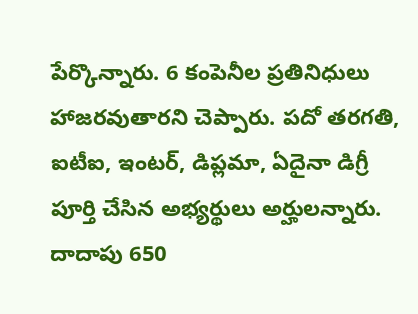పేర్కొన్నారు. 6 కంపెనీల ప్రతినిధులు హాజరవుతారని చెప్పారు. పదో తరగతి, ఐటీఐ, ఇంటర్, డిప్లమా, ఏదైనా డిగ్రీ పూర్తి చేసిన అభ్యర్థులు అర్హులన్నారు. దాదాపు 650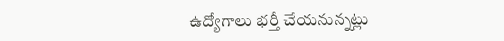ఉద్యోగాలు భర్తీ చేయనున్నట్లు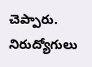చెప్పారు. నిరుద్యోగులు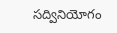సద్వినియోగం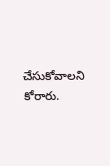చేసుకోవాలని కోరారు.